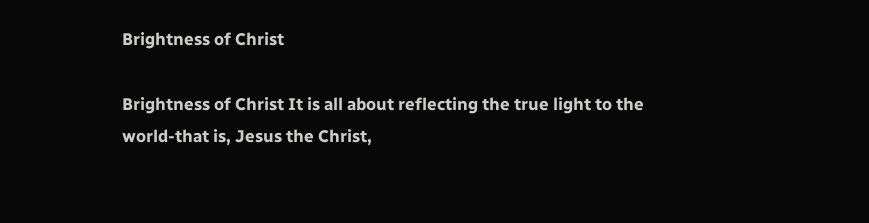Brightness of Christ

Brightness of Christ It is all about reflecting the true light to the world-that is, Jesus the Christ,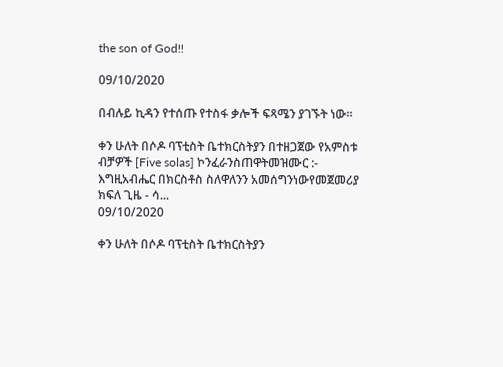the son of God!!

09/10/2020

በብሉይ ኪዳን የተሰጡ የተስፋ ቃሎች ፍጻሜን ያገኙት ነው።

ቀን ሁለት በሶዶ ባፕቲስት ቤተክርስትያን በተዘጋጀው የአምስቱ ብቻዎች [Five solas] ኮንፈራንስጠዋትመዝሙር :- እግዚአብሔር በክርስቶስ ስለዋለንን አመሰግንነውየመጀመሪያ ክፍለ ጊዜ - ሳ...
09/10/2020

ቀን ሁለት በሶዶ ባፕቲስት ቤተክርስትያን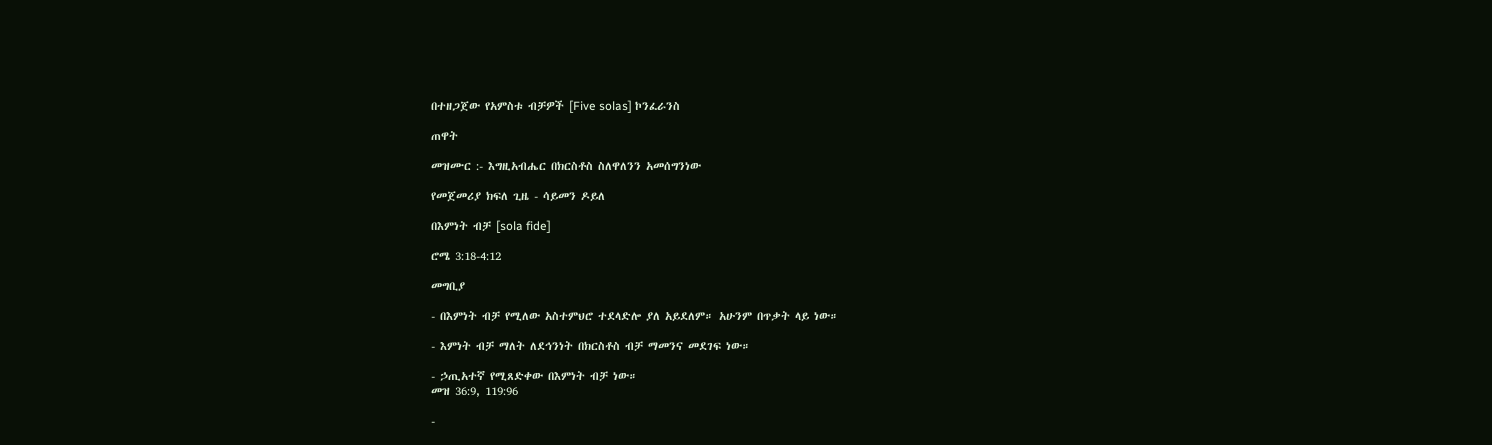በተዘጋጀው የአምስቱ ብቻዎች [Five solas] ኮንፈራንስ

ጠዋት

መዝሙር :- እግዚአብሔር በክርስቶስ ስለዋለንን አመሰግንነው

የመጀመሪያ ክፍለ ጊዜ - ሳይመን ዶይለ

በእምነት ብቻ [sola fide]

ሮሜ 3:18-4:12

መግቢያ

- በእምነት ብቻ የሚለው አስተምህሮ ተደላድሎ ያለ አይደለም። አሁንም በጥቃት ላይ ነው።

- እምነት ብቻ ማለት ለደኅንነት በክርስቶስ ብቻ ማመንና መደገፍ ነው።

- ኃጢአተኛ የሚጸድቀው በእምነት ብቻ ነው።
መዝ 36:9, 119:96

-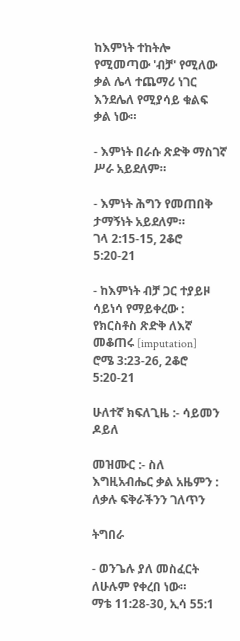ከእምነት ተከትሎ የሚመጣው 'ብቻ' የሚለው ቃል ሌላ ተጨማሪ ነገር እንደሌለ የሚያሳይ ቁልፍ ቃል ነው።

- እምነት በራሱ ጽድቅ ማስገኛ ሥራ አይደለም።

- እምነት ሕግን የመጠበቅ ታማኝነት አይደለም።
ገላ 2:15-15, 2ቆሮ 5:20-21

- ከእምነት ብቻ ጋር ተያይዞ ሳይነሳ የማይቀረው : የክርስቶስ ጽድቅ ለእኛ መቆጠሩ [imputation]
ሮሜ 3:23-26, 2ቆሮ 5:20-21

ሁለተኛ ክፍለጊዜ :- ሳይመን ዶይለ

መዝሙር :- ስለ እግዚአብሔር ቃል አዜምን : ለቃሉ ፍቅራችንን ገለጥን

ትግበራ

- ወንጌሉ ያለ መስፈርት ለሁሉም የቀረበ ነው።
ማቴ 11:28-30, ኢሳ 55:1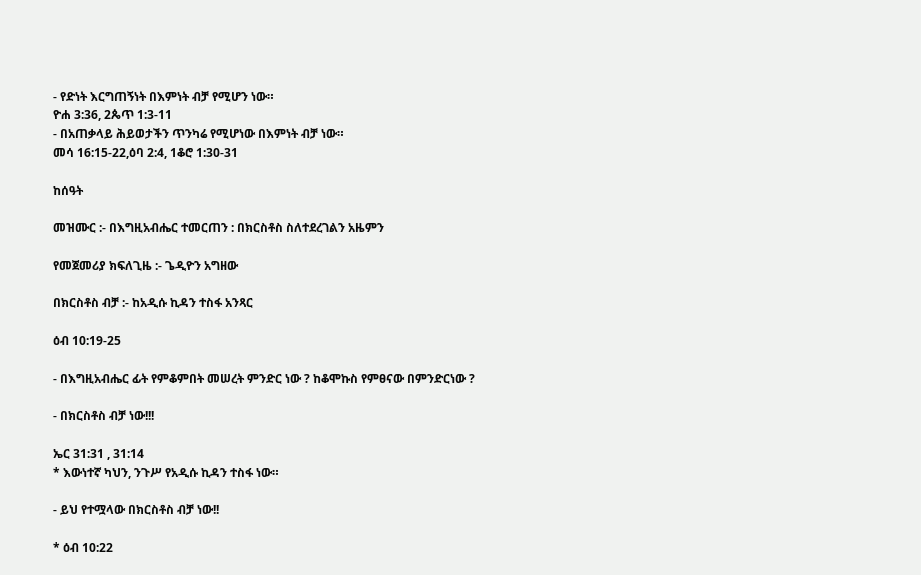- የድነት እርግጠኝነት በእምነት ብቻ የሚሆን ነው።
ዮሐ 3:36, 2ጴጥ 1:3-11
- በአጠቃላይ ሕይወታችን ጥንካሬ የሚሆነው በእምነት ብቻ ነው።
መሳ 16:15-22,ዕባ 2:4, 1ቆሮ 1:30-31

ከሰዓት

መዝሙር :- በእግዚአብሔር ተመርጠን : በክርስቶስ ስለተደረገልን አዜምን

የመጀመሪያ ክፍለጊዜ :- ጌዲዮን አግዘው

በክርስቶስ ብቻ :- ከአዲሱ ኪዳን ተስፋ አንጻር

ዕብ 10:19-25

- በእግዚአብሔር ፊት የምቆምበት መሠረት ምንድር ነው ? ከቆሞኩስ የምፀናው በምንድርነው ?

- በክርስቶስ ብቻ ነው!!!

ኤር 31:31 , 31:14
* እውነተኛ ካህን, ንጉሥ የአዲሱ ኪዳን ተስፋ ነው።

- ይህ የተሟላው በክርስቶስ ብቻ ነው!!

* ዕብ 10:22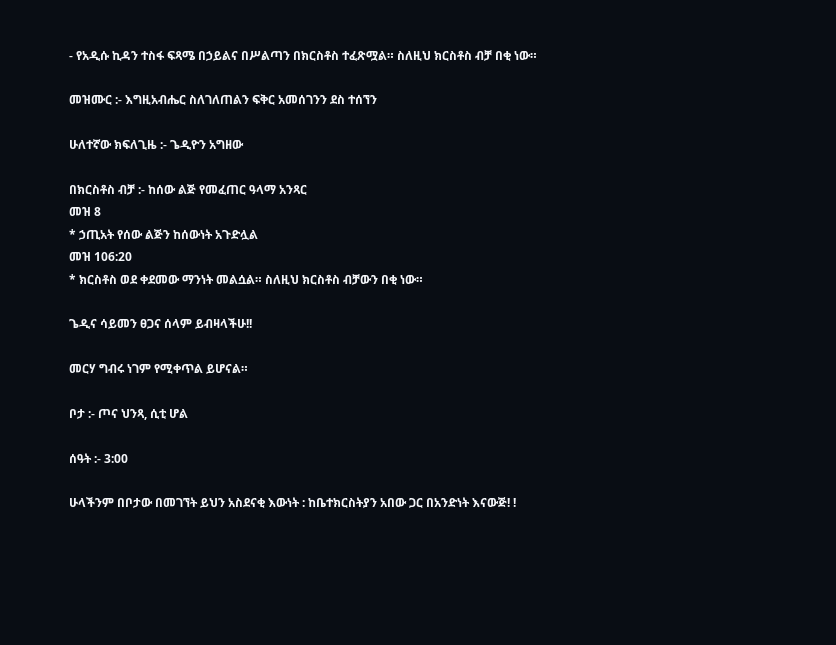- የአዲሱ ኪዳን ተስፋ ፍጻሜ በኃይልና በሥልጣን በክርስቶስ ተፈጽሟል። ስለዚህ ክርስቶስ ብቻ በቂ ነው።

መዝሙር :- እግዚአብሔር ስለገለጠልን ፍቅር አመሰገንን ደስ ተሰኘን

ሁለተኛው ክፍለጊዜ :- ጌዲዮን አግዘው

በክርስቶስ ብቻ :- ከሰው ልጅ የመፈጠር ዓላማ አንጻር
መዝ 8
* ኃጢአት የሰው ልጅን ከሰውነት አጉድሏል
መዝ 106:20
* ክርስቶስ ወደ ቀደመው ማንነት መልሷል። ስለዚህ ክርስቶስ ብቻውን በቂ ነው።

ጌዲና ሳይመን ፀጋና ሰላም ይብዛላችሁ!!

መርሃ ግብሩ ነገም የሚቀጥል ይሆናል።

ቦታ :- ጦና ህንጻ, ሲቲ ሆል

ሰዓት :- 3:00

ሁላችንም በቦታው በመገኘት ይህን አስደናቂ እውነት : ከቤተክርስትያን አበው ጋር በአንድነት እናውጅ! !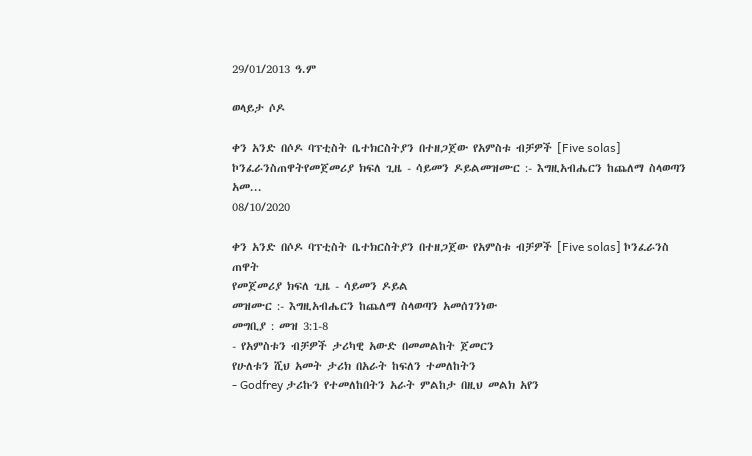29/01/2013 ዓ.ም

ወላይታ ሶዶ

ቀን አንድ በሶዶ ባፕቲስት ቤተክርስትያን በተዘጋጀው የአምስቱ ብቻዎች [Five solas] ኮንፈራንስጠዋትየመጀመሪያ ክፍለ ጊዜ - ሳይመን ዶይልመዝሙር :- እግዚአብሔርን ከጨለማ ስላወጣን አመ...
08/10/2020

ቀን አንድ በሶዶ ባፕቲስት ቤተክርስትያን በተዘጋጀው የአምስቱ ብቻዎች [Five solas] ኮንፈራንስ
ጠዋት
የመጀመሪያ ክፍለ ጊዜ - ሳይመን ዶይል
መዝሙር :- እግዚአብሔርን ከጨለማ ስላወጣን አመሰገንነው
መግቢያ : መዝ 3:1-8
- የአምስቱን ብቻዎች ታሪካዊ አውድ በመመልከት ጀመርን
የሁለቱን ሺህ አመት ታሪክ በአራት ከፍለን ተመለከትን
- Godfrey ታሪኩን የተመለከበትን አራት ምልከታ በዚህ መልክ አየን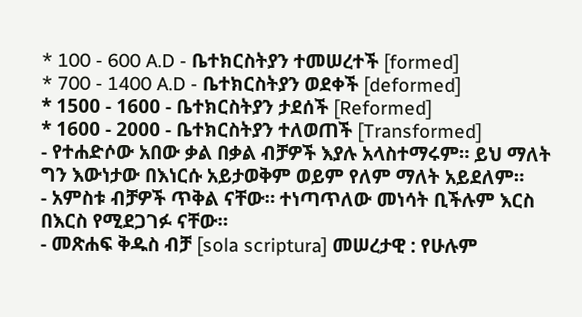* 100 - 600 A.D - ቤተክርስትያን ተመሠረተች [formed]
* 700 - 1400 A.D - ቤተክርስትያን ወደቀች [deformed]
* 1500 - 1600 - ቤተክርስትያን ታደሰች [Reformed]
* 1600 - 2000 - ቤተክርስትያን ተለወጠች [Transformed]
- የተሐድሶው አበው ቃል በቃል ብቻዎች እያሉ አላስተማሩም። ይህ ማለት ግን እውነታው በእነርሱ አይታወቅም ወይም የለም ማለት አይደለም።
- አምስቱ ብቻዎች ጥቅል ናቸው። ተነጣጥለው መነሳት ቢችሉም እርስ በእርስ የሚደጋገፉ ናቸው።
- መጽሐፍ ቅዱስ ብቻ [sola scriptura] መሠረታዊ : የሁሉም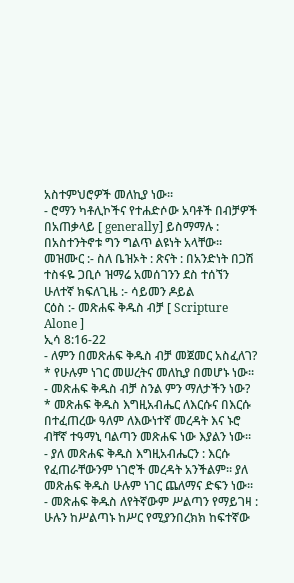አስተምህሮዎች መለኪያ ነው።
- ሮማን ካቶሊኮችና የተሐድሶው አባቶች በብቻዎች በአጠቃላይ [ generally] ይስማማሉ : በአስተንትኖቱ ግን ግልጥ ልዩነት አላቸው።
መዝሙር :- ስለ ቤዝኦት : ጽናት : በአንድነት በጋሽ ተስፋዬ ጋቢሶ ዝማሬ አመሰገንን ደስ ተሰኘን
ሁለተኛ ክፍለጊዜ :- ሳይመን ዶይል
ርዕስ :- መጽሐፍ ቅዱስ ብቻ [ Scripture Alone ]
ኢሳ 8:16-22
- ለምን በመጽሐፍ ቅዱስ ብቻ መጀመር አስፈለገ?
* የሁሉም ነገር መሠረትና መለኪያ በመሆኑ ነው።
- መጽሐፍ ቅዱስ ብቻ ስንል ምን ማለታችን ነው?
* መጽሐፍ ቅዱስ እግዚአብሔር ለእርሱና በእርሱ በተፈጠረው ዓለም ለእውነተኛ መረዳት እና ኑሮ ብቸኛ ተዓማኒ ባልጣን መጽሐፍ ነው እያልን ነው።
- ያለ መጽሐፍ ቅዱስ እግዚአብሔርን : እርሱ የፈጠራቸውንም ነገሮች መረዳት አንችልም። ያለ መጽሐፍ ቅዱስ ሁሉም ነገር ጨለማና ድፍን ነው።
- መጽሐፍ ቅዱስ ለየትኛውም ሥልጣን የማይገዛ : ሁሉን ከሥልጣኑ ከሥር የሚያንበረክክ ከፍተኛው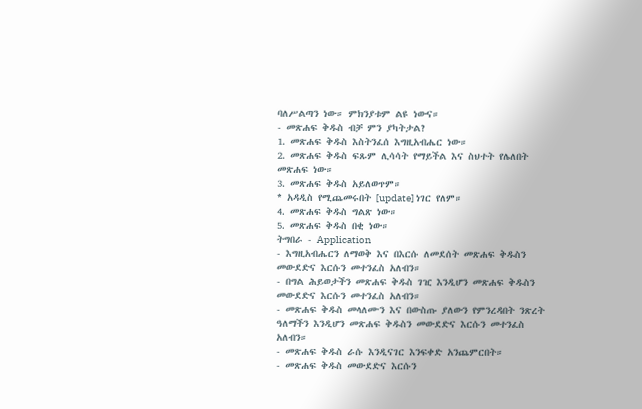ባለሥልጣን ነው። ምክንያቱም ልዩ ነውና።
- መጽሐፍ ቅዱስ ብቻ ምን ያካትታል?
1. መጽሐፍ ቅዱስ እስትንፈሰ እግዚአብሔር ነው።
2. መጽሐፍ ቅዱስ ፍጹም ሊሳሳት የማይችል እና ስህተት የሌለበት መጽሐፍ ነው።
3. መጽሐፍ ቅዱስ አይለወጥም።
* አዳዲስ የሚጨመሩበት [update] ነገር የለም።
4. መጽሐፍ ቅዱስ ግልጽ ነው።
5. መጽሐፍ ቅዱስ በቂ ነው።
ትግበራ - Application
- እግዚአብሔርን ለማወቅ እና በእርሱ ለመደሰት መጽሐፍ ቅዱስን መውደድና እርሱን መተንፈስ አለብን።
- በግል ሕይወታችን መጽሐፍ ቅዱስ ገዢ እንዲሆን መጽሐፍ ቅዱስን መውደድና እርሱን መተንፈስ አለብን።
- መጽሐፍ ቅዱስ መላለሙን እና በውስጡ ያለውን የምንረዳበት ንጽረት ዓለማችን እንዲሆን መጽሐፍ ቅዱስን መውደድና እርሱን መተንፈስ አለብን።
- መጽሐፍ ቅዱስ ራሱ እንዲናገር እንፍቀድ አንጨምርበት።
- መጽሐፍ ቅዱስ መውደድና እርሱን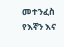መተንፈስ የእኛን እና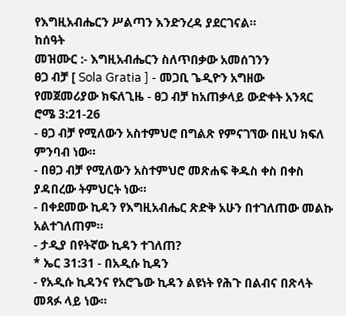የእግዚአብሔርን ሥልጣን እንድንረዳ ያደርገናል።
ከሰዓት
መዝሙር :- እግዚአብሔርን ስለጥበቃው አመሰገንን
ፀጋ ብቻ [ Sola Gratia ] - መጋቢ ጌዲዮን አግዘው
የመጀመሪያው ክፍለጊዜ - ፀጋ ብቻ ከአጠቃላይ ውድቀት አንጻር
ሮሜ 3:21-26
- ፀጋ ብቻ የሚለውን አስተምህሮ በግልጽ የምናገኘው በዚህ ክፍለ ምንባብ ነው።
- በፀጋ ብቻ የሚለውን አስተምህሮ መጽሐፍ ቅዱስ ቀስ በቀስ ያዳበረው ትምህርት ነው።
- በቀደመው ኪዳን የእግዚአብሔር ጽድቅ አሁን በተገለጠው መልኩ አልተገለጠም።
- ታዲያ በየትኛው ኪዳን ተገለጠ?
* ኤር 31:31 - በአዲሱ ኪዳን
- የአዲሱ ኪዳንና የአሮጌው ኪዳን ልዩነት የሕጉ በልብና በጽላት መጻፉ ላይ ነው።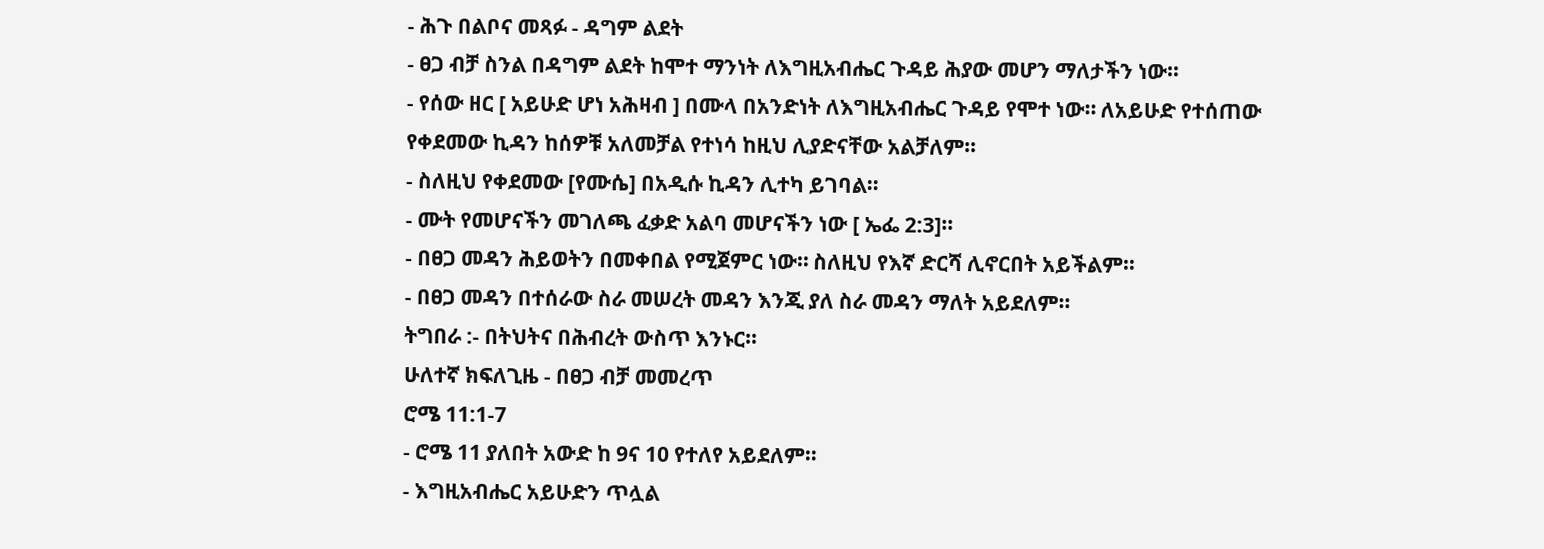- ሕጉ በልቦና መጻፉ - ዳግም ልደት
- ፀጋ ብቻ ስንል በዳግም ልደት ከሞተ ማንነት ለእግዚአብሔር ጉዳይ ሕያው መሆን ማለታችን ነው።
- የሰው ዘር [ አይሁድ ሆነ አሕዛብ ] በሙላ በአንድነት ለእግዚአብሔር ጉዳይ የሞተ ነው። ለአይሁድ የተሰጠው የቀደመው ኪዳን ከሰዎቹ አለመቻል የተነሳ ከዚህ ሊያድናቸው አልቻለም።
- ስለዚህ የቀደመው [የሙሴ] በአዲሱ ኪዳን ሊተካ ይገባል።
- ሙት የመሆናችን መገለጫ ፈቃድ አልባ መሆናችን ነው [ ኤፌ 2:3]።
- በፀጋ መዳን ሕይወትን በመቀበል የሚጀምር ነው። ስለዚህ የእኛ ድርሻ ሊኖርበት አይችልም።
- በፀጋ መዳን በተሰራው ስራ መሠረት መዳን እንጂ ያለ ስራ መዳን ማለት አይደለም።
ትግበራ :- በትህትና በሕብረት ውስጥ እንኑር።
ሁለተኛ ክፍለጊዜ - በፀጋ ብቻ መመረጥ
ሮሜ 11:1-7
- ሮሜ 11 ያለበት አውድ ከ 9ና 10 የተለየ አይደለም።
- እግዚአብሔር አይሁድን ጥሏል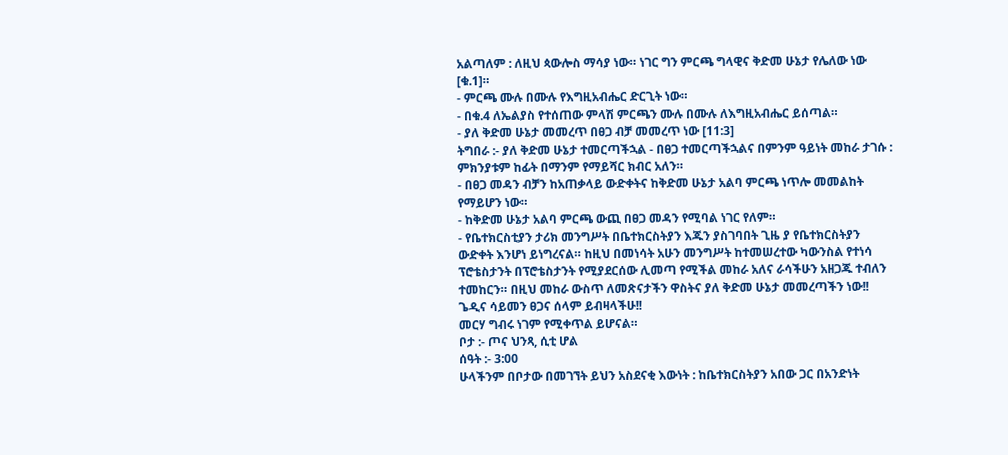አልጣለም : ለዚህ ጳውሎስ ማሳያ ነው። ነገር ግን ምርጫ ግላዊና ቅድመ ሁኔታ የሌለው ነው [ቁ.1]።
- ምርጫ ሙሉ በሙሉ የእግዚአብሔር ድርጊት ነው።
- በቁ.4 ለኤልያስ የተሰጠው ምላሽ ምርጫን ሙሉ በሙሉ ለእግዚአብሔር ይሰጣል።
- ያለ ቅድመ ሁኔታ መመረጥ በፀጋ ብቻ መመረጥ ነው [11:3]
ትግበራ :- ያለ ቅድመ ሁኔታ ተመርጣችኋል - በፀጋ ተመርጣችኋልና በምንም ዓይነት መከራ ታገሱ : ምክንያቱም ከፊት በማንም የማይሻር ክብር አለን።
- በፀጋ መዳን ብቻን ከአጠቃላይ ውድቀትና ከቅድመ ሁኔታ አልባ ምርጫ ነጥሎ መመልከት የማይሆን ነው።
- ከቅድመ ሁኔታ አልባ ምርጫ ውጪ በፀጋ መዳን የሚባል ነገር የለም።
- የቤተክርስቲያን ታሪክ መንግሥት በቤተክርስትያን እጁን ያስገባበት ጊዜ ያ የቤተክርስትያን ውድቀት እንሆነ ይነግረናል። ከዚህ በመነሳት አሁን መንግሥት ከተመሠረተው ካውንስል የተነሳ ፕሮቴስታንት በፕሮቴስታንት የሚያደርሰው ሊመጣ የሚችል መከራ አለና ራሳችሁን አዘጋጁ ተብለን ተመከርን። በዚህ መከራ ውስጥ ለመጽናታችን ዋስትና ያለ ቅድመ ሁኔታ መመረጣችን ነው!!
ጌዲና ሳይመን ፀጋና ሰላም ይብዛላችሁ!!
መርሃ ግብሩ ነገም የሚቀጥል ይሆናል።
ቦታ :- ጦና ህንጻ, ሲቲ ሆል
ሰዓት :- 3:00
ሁላችንም በቦታው በመገኘት ይህን አስደናቂ እውነት : ከቤተክርስትያን አበው ጋር በአንድነት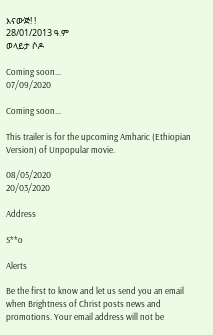እናውጅ! !
28/01/2013 ዓ.ም
ወላይታ ሶዶ

Coming soon...
07/09/2020

Coming soon...

This trailer is for the upcoming Amharic (Ethiopian Version) of Unpopular movie.

08/05/2020
20/03/2020

Address

S**o

Alerts

Be the first to know and let us send you an email when Brightness of Christ posts news and promotions. Your email address will not be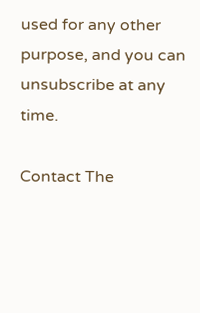used for any other purpose, and you can unsubscribe at any time.

Contact The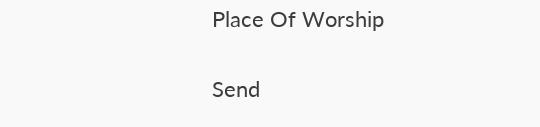Place Of Worship

Send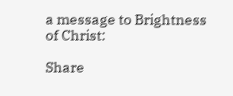a message to Brightness of Christ:

Share